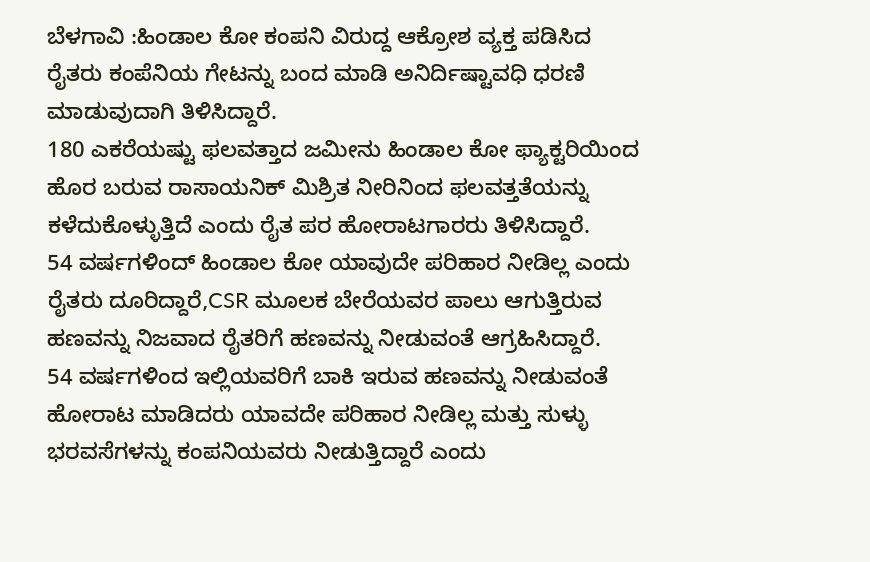ಬೆಳಗಾವಿ :ಹಿಂಡಾಲ ಕೋ ಕಂಪನಿ ವಿರುದ್ದ ಆಕ್ರೋಶ ವ್ಯಕ್ತ ಪಡಿಸಿದ ರೈತರು ಕಂಪೆನಿಯ ಗೇಟನ್ನು ಬಂದ ಮಾಡಿ ಅನಿರ್ದಿಷ್ಟಾವಧಿ ಧರಣಿ ಮಾಡುವುದಾಗಿ ತಿಳಿಸಿದ್ದಾರೆ.
180 ಎಕರೆಯಷ್ಟು ಫಲವತ್ತಾದ ಜಮೀನು ಹಿಂಡಾಲ ಕೋ ಫ್ಯಾಕ್ಟರಿಯಿಂದ ಹೊರ ಬರುವ ರಾಸಾಯನಿಕ್ ಮಿಶ್ರಿತ ನೀರಿನಿಂದ ಫಲವತ್ತತೆಯನ್ನು ಕಳೆದುಕೊಳ್ಳುತ್ತಿದೆ ಎಂದು ರೈತ ಪರ ಹೋರಾಟಗಾರರು ತಿಳಿಸಿದ್ದಾರೆ.
54 ವರ್ಷಗಳಿಂದ್ ಹಿಂಡಾಲ ಕೋ ಯಾವುದೇ ಪರಿಹಾರ ನೀಡಿಲ್ಲ ಎಂದು ರೈತರು ದೂರಿದ್ದಾರೆ,CSR ಮೂಲಕ ಬೇರೆಯವರ ಪಾಲು ಆಗುತ್ತಿರುವ ಹಣವನ್ನು ನಿಜವಾದ ರೈತರಿಗೆ ಹಣವನ್ನು ನೀಡುವಂತೆ ಆಗ್ರಹಿಸಿದ್ದಾರೆ.
54 ವರ್ಷಗಳಿಂದ ಇಲ್ಲಿಯವರಿಗೆ ಬಾಕಿ ಇರುವ ಹಣವನ್ನು ನೀಡುವಂತೆ ಹೋರಾಟ ಮಾಡಿದರು ಯಾವದೇ ಪರಿಹಾರ ನೀಡಿಲ್ಲ ಮತ್ತು ಸುಳ್ಳು ಭರವಸೆಗಳನ್ನು ಕಂಪನಿಯವರು ನೀಡುತ್ತಿದ್ದಾರೆ ಎಂದು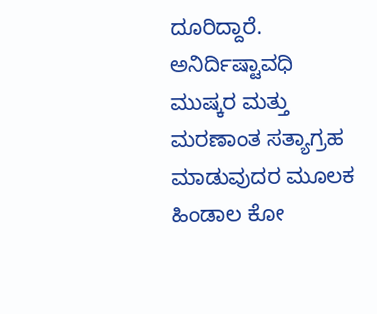ದೂರಿದ್ದಾರೆ.
ಅನಿರ್ದಿಷ್ಟಾವಧಿ ಮುಷ್ಕರ ಮತ್ತು ಮರಣಾಂತ ಸತ್ಯಾಗ್ರಹ ಮಾಡುವುದರ ಮೂಲಕ ಹಿಂಡಾಲ ಕೋ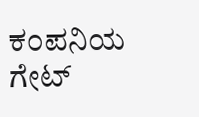ಕಂಪನಿಯ ಗೇಟ್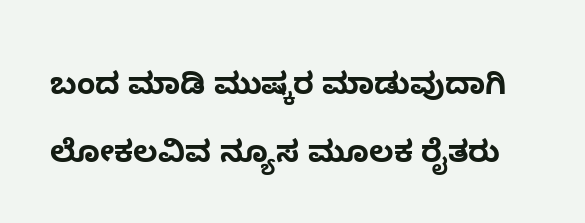ಬಂದ ಮಾಡಿ ಮುಷ್ಕರ ಮಾಡುವುದಾಗಿ ಲೋಕಲವಿವ ನ್ಯೂಸ ಮೂಲಕ ರೈತರು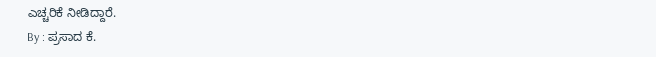ಎಚ್ಚರಿಕೆ ನೀಡಿದ್ದಾರೆ.
By : ಪ್ರಸಾದ ಕೆ.